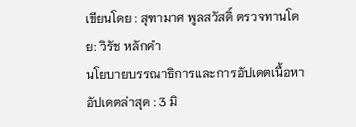เขียนโดย : สุฑามาศ พูลสวัสดิ์ ตรวจทานโดย: วิรัช หลักคำ
นโยบายบรรณาธิการและการอัปเดตเนื้อหา
อัปเดตล่าสุด : 3 มิ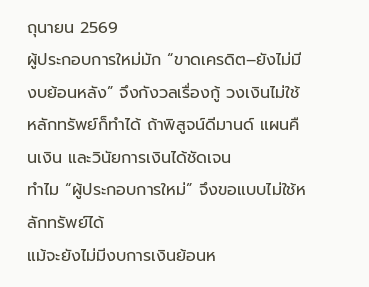ถุนายน 2569
ผู้ประกอบการใหม่มัก “ขาดเครดิต–ยังไม่มีงบย้อนหลัง” จึงกังวลเรื่องกู้ วงเงินไม่ใช้หลักทรัพย์ก็ทำได้ ถ้าพิสูจน์ดีมานด์ แผนคืนเงิน และวินัยการเงินได้ชัดเจน
ทำไม “ผู้ประกอบการใหม่” จึงขอแบบไม่ใช้หลักทรัพย์ได้
แม้จะยังไม่มีงบการเงินย้อนห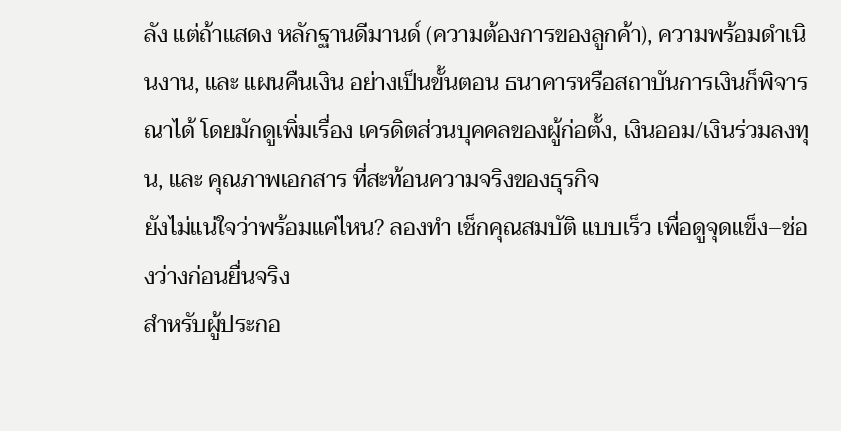ลัง แต่ถ้าแสดง หลักฐานดีมานด์ (ความต้องการของลูกค้า), ความพร้อมดำเนินงาน, และ แผนคืนเงิน อย่างเป็นขั้นตอน ธนาคารหรือสถาบันการเงินก็พิจารณาได้ โดยมักดูเพิ่มเรื่อง เครดิตส่วนบุคคลของผู้ก่อตั้ง, เงินออม/เงินร่วมลงทุน, และ คุณภาพเอกสาร ที่สะท้อนความจริงของธุรกิจ
ยังไม่แน่ใจว่าพร้อมแค่ไหน? ลองทำ เช็กคุณสมบัติ แบบเร็ว เพื่อดูจุดแข็ง–ช่องว่างก่อนยื่นจริง
สำหรับผู้ประกอ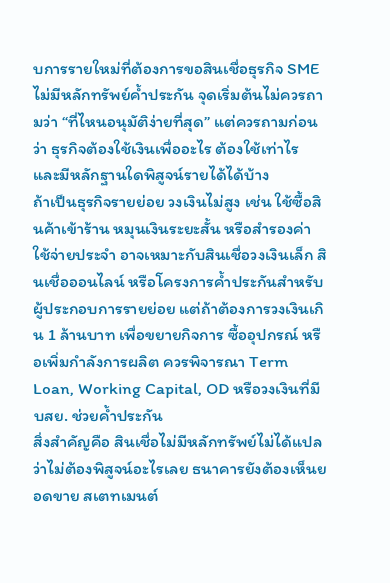บการรายใหม่ที่ต้องการขอสินเชื่อธุรกิจ SME ไม่มีหลักทรัพย์ค้ำประกัน จุดเริ่มต้นไม่ควรถามว่า “ที่ไหนอนุมัติง่ายที่สุด” แต่ควรถามก่อนว่า ธุรกิจต้องใช้เงินเพื่ออะไร ต้องใช้เท่าไร และมีหลักฐานใดพิสูจน์รายได้ได้บ้าง
ถ้าเป็นธุรกิจรายย่อย วงเงินไม่สูง เช่น ใช้ซื้อสินค้าเข้าร้าน หมุนเงินระยะสั้น หรือสำรองค่าใช้จ่ายประจำ อาจเหมาะกับสินเชื่อวงเงินเล็ก สินเชื่อออนไลน์ หรือโครงการค้ำประกันสำหรับผู้ประกอบการรายย่อย แต่ถ้าต้องการวงเงินเกิน 1 ล้านบาท เพื่อขยายกิจการ ซื้ออุปกรณ์ หรือเพิ่มกำลังการผลิต ควรพิจารณา Term Loan, Working Capital, OD หรือวงเงินที่มี บสย. ช่วยค้ำประกัน
สิ่งสำคัญคือ สินเชื่อไม่มีหลักทรัพย์ไม่ได้แปลว่าไม่ต้องพิสูจน์อะไรเลย ธนาคารยังต้องเห็นยอดขาย สเตทเมนต์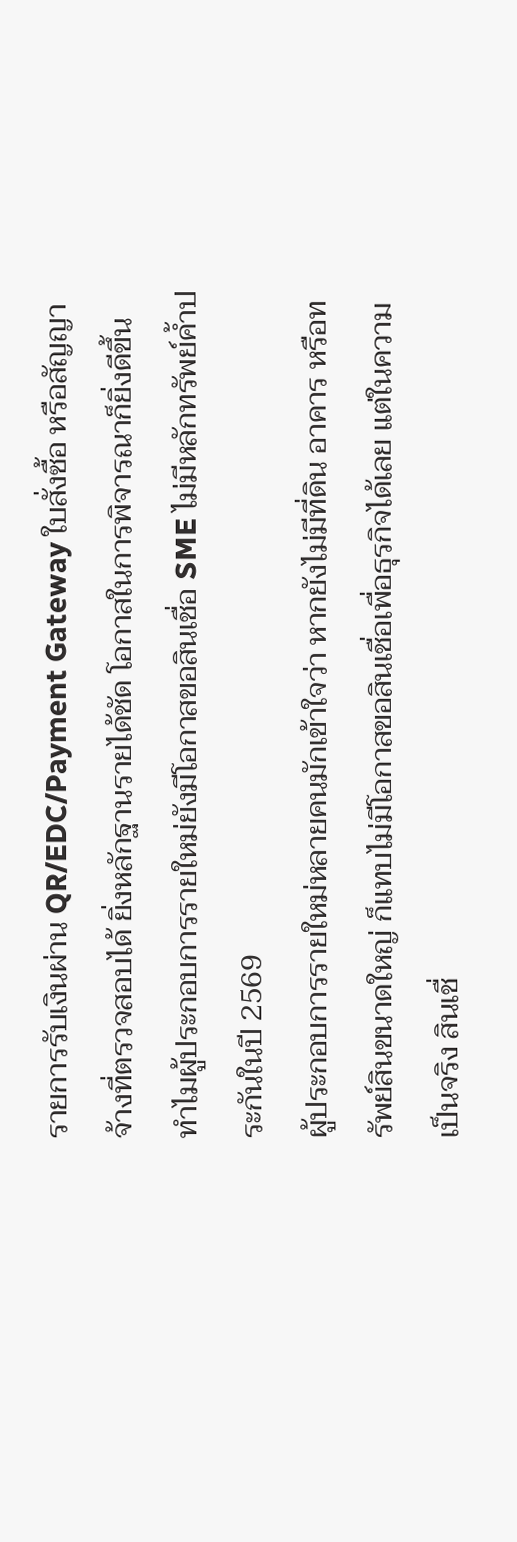รายการรับเงินผ่าน QR/EDC/Payment Gateway ใบสั่งซื้อ หรือสัญญาจ้างที่ตรวจสอบได้ ยิ่งหลักฐานรายได้ชัด โอกาสในการพิจารณาก็ยิ่งดีขึ้น
ทำไมผู้ประกอบการรายใหม่ยังมีโอกาสขอสินเชื่อ SME ไม่มีหลักทรัพย์ค้ำประกันในปี 2569
ผู้ประกอบการรายใหม่หลายคนมักเข้าใจว่า หากยังไม่มีที่ดิน อาคาร หรือทรัพย์สินขนาดใหญ่ ก็แทบไม่มีโอกาสขอสินเชื่อเพื่อธุรกิจได้เลย แต่ในความเป็นจริง สินเชื่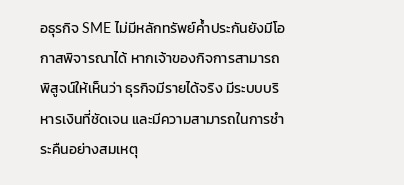อธุรกิจ SME ไม่มีหลักทรัพย์ค้ำประกันยังมีโอกาสพิจารณาได้ หากเจ้าของกิจการสามารถพิสูจน์ให้เห็นว่า ธุรกิจมีรายได้จริง มีระบบบริหารเงินที่ชัดเจน และมีความสามารถในการชำระคืนอย่างสมเหตุ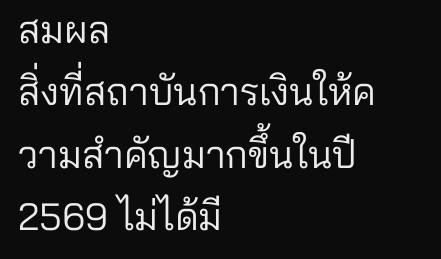สมผล
สิ่งที่สถาบันการเงินให้ความสำคัญมากขึ้นในปี 2569 ไม่ได้มี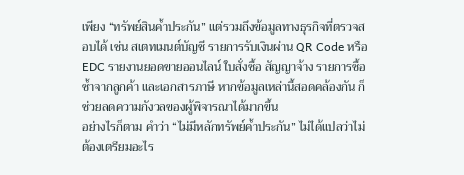เพียง “ทรัพย์สินค้ำประกัน” แต่รวมถึงข้อมูลทางธุรกิจที่ตรวจสอบได้ เช่น สเตทเมนต์บัญชี รายการรับเงินผ่าน QR Code หรือ EDC รายงานยอดขายออนไลน์ ใบสั่งซื้อ สัญญาจ้าง รายการซื้อซ้ำจากลูกค้า และเอกสารภาษี หากข้อมูลเหล่านี้สอดคล้องกัน ก็ช่วยลดความกังวลของผู้พิจารณาได้มากขึ้น
อย่างไรก็ตาม คำว่า “ไม่มีหลักทรัพย์ค้ำประกัน” ไม่ได้แปลว่าไม่ต้องเตรียมอะไร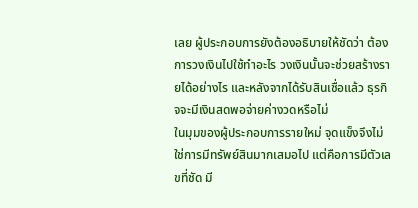เลย ผู้ประกอบการยังต้องอธิบายให้ชัดว่า ต้องการวงเงินไปใช้ทำอะไร วงเงินนั้นจะช่วยสร้างรายได้อย่างไร และหลังจากได้รับสินเชื่อแล้ว ธุรกิจจะมีเงินสดพอจ่ายค่างวดหรือไม่
ในมุมของผู้ประกอบการรายใหม่ จุดแข็งจึงไม่ใช่การมีทรัพย์สินมากเสมอไป แต่คือการมีตัวเลขที่ชัด มี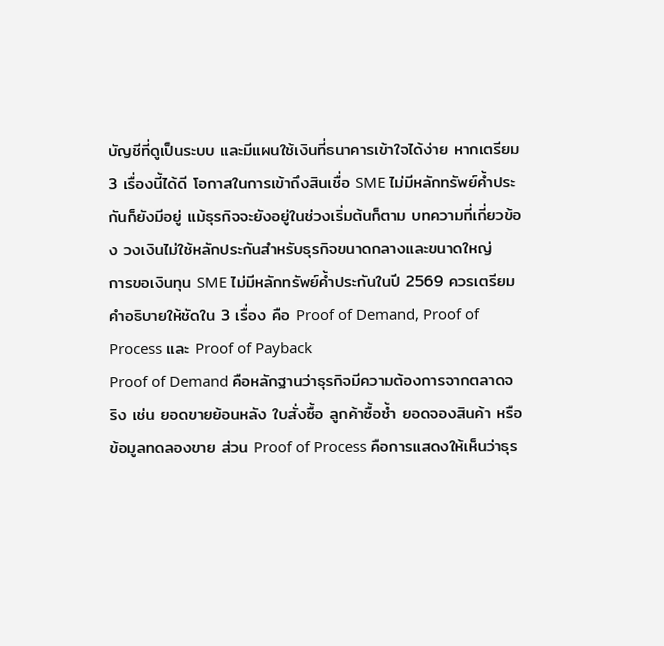บัญชีที่ดูเป็นระบบ และมีแผนใช้เงินที่ธนาคารเข้าใจได้ง่าย หากเตรียม 3 เรื่องนี้ได้ดี โอกาสในการเข้าถึงสินเชื่อ SME ไม่มีหลักทรัพย์ค้ำประกันก็ยังมีอยู่ แม้ธุรกิจจะยังอยู่ในช่วงเริ่มต้นก็ตาม บทความที่เกี่ยวข้อง วงเงินไม่ใช้หลักประกันสำหรับธุรกิจขนาดกลางและขนาดใหญ่
การขอเงินทุน SME ไม่มีหลักทรัพย์ค้ำประกันในปี 2569 ควรเตรียมคำอธิบายให้ชัดใน 3 เรื่อง คือ Proof of Demand, Proof of Process และ Proof of Payback
Proof of Demand คือหลักฐานว่าธุรกิจมีความต้องการจากตลาดจริง เช่น ยอดขายย้อนหลัง ใบสั่งซื้อ ลูกค้าซื้อซ้ำ ยอดจองสินค้า หรือข้อมูลทดลองขาย ส่วน Proof of Process คือการแสดงให้เห็นว่าธุร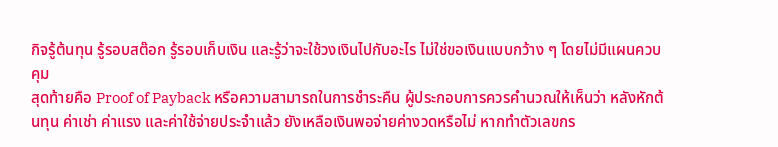กิจรู้ต้นทุน รู้รอบสต๊อก รู้รอบเก็บเงิน และรู้ว่าจะใช้วงเงินไปกับอะไร ไม่ใช่ขอเงินแบบกว้าง ๆ โดยไม่มีแผนควบคุม
สุดท้ายคือ Proof of Payback หรือความสามารถในการชำระคืน ผู้ประกอบการควรคำนวณให้เห็นว่า หลังหักต้นทุน ค่าเช่า ค่าแรง และค่าใช้จ่ายประจำแล้ว ยังเหลือเงินพอจ่ายค่างวดหรือไม่ หากทำตัวเลขกร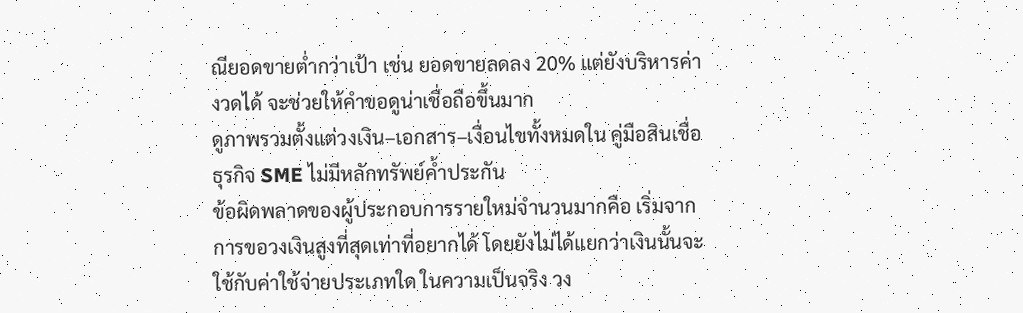ณียอดขายต่ำกว่าเป้า เช่น ยอดขายลดลง 20% แต่ยังบริหารค่างวดได้ จะช่วยให้คำขอดูน่าเชื่อถือขึ้นมาก
ดูภาพรวมตั้งแต่วงเงิน–เอกสาร–เงื่อนไขทั้งหมดใน คู่มือสินเชื่อธุรกิจ SME ไม่มีหลักทรัพย์ค้ำประกัน
ข้อผิดพลาดของผู้ประกอบการรายใหม่จำนวนมากคือ เริ่มจากการขอวงเงินสูงที่สุดเท่าที่อยากได้ โดยยังไม่ได้แยกว่าเงินนั้นจะใช้กับค่าใช้จ่ายประเภทใด ในความเป็นจริง วง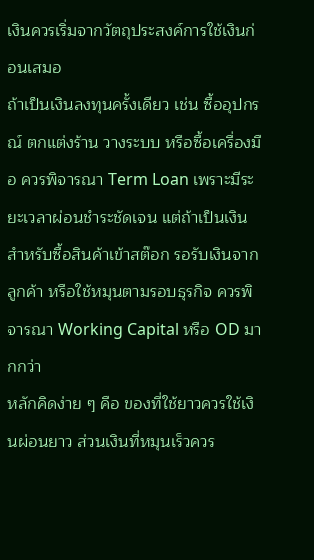เงินควรเริ่มจากวัตถุประสงค์การใช้เงินก่อนเสมอ
ถ้าเป็นเงินลงทุนครั้งเดียว เช่น ซื้ออุปกรณ์ ตกแต่งร้าน วางระบบ หรือซื้อเครื่องมือ ควรพิจารณา Term Loan เพราะมีระยะเวลาผ่อนชำระชัดเจน แต่ถ้าเป็นเงินสำหรับซื้อสินค้าเข้าสต๊อก รอรับเงินจากลูกค้า หรือใช้หมุนตามรอบธุรกิจ ควรพิจารณา Working Capital หรือ OD มากกว่า
หลักคิดง่าย ๆ คือ ของที่ใช้ยาวควรใช้เงินผ่อนยาว ส่วนเงินที่หมุนเร็วควร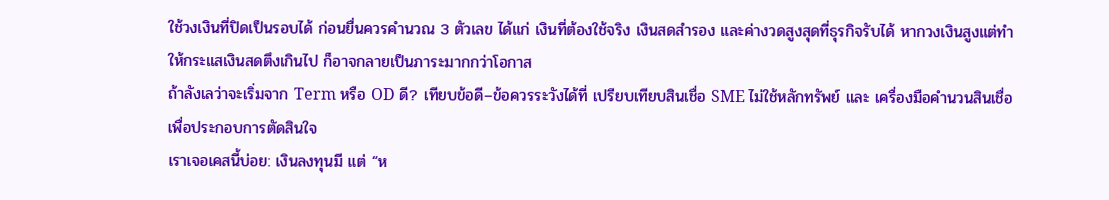ใช้วงเงินที่ปิดเป็นรอบได้ ก่อนยื่นควรคำนวณ 3 ตัวเลข ได้แก่ เงินที่ต้องใช้จริง เงินสดสำรอง และค่างวดสูงสุดที่ธุรกิจรับได้ หากวงเงินสูงแต่ทำให้กระแสเงินสดตึงเกินไป ก็อาจกลายเป็นภาระมากกว่าโอกาส
ถ้าลังเลว่าจะเริ่มจาก Term หรือ OD ดี? เทียบข้อดี–ข้อควรระวังได้ที่ เปรียบเทียบสินเชื่อ SME ไม่ใช้หลักทรัพย์ และ เครื่องมือคำนวนสินเชื่อเพื่อประกอบการตัดสินใจ
เราเจอเคสนี้บ่อย: เงินลงทุนมี แต่ “ห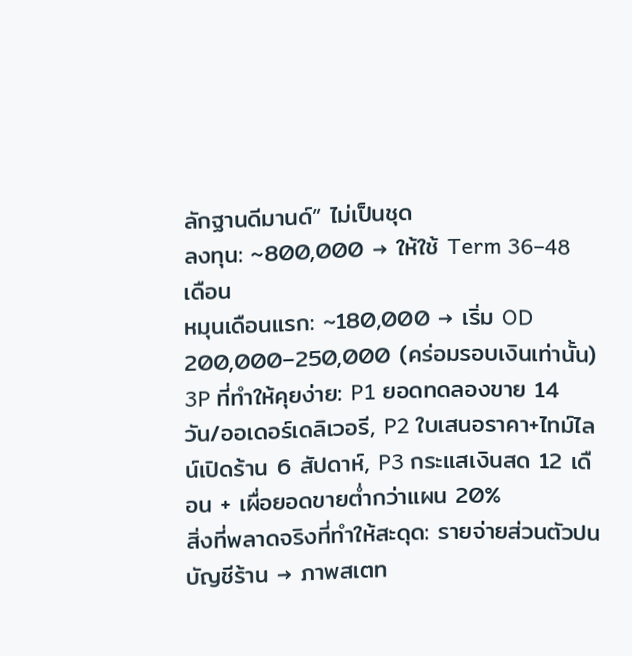ลักฐานดีมานด์” ไม่เป็นชุด
ลงทุน: ~800,000 → ให้ใช้ Term 36–48 เดือน
หมุนเดือนแรก: ~180,000 → เริ่ม OD 200,000–250,000 (คร่อมรอบเงินเท่านั้น)
3P ที่ทำให้คุยง่าย: P1 ยอดทดลองขาย 14 วัน/ออเดอร์เดลิเวอรี, P2 ใบเสนอราคา+ไทม์ไลน์เปิดร้าน 6 สัปดาห์, P3 กระแสเงินสด 12 เดือน + เผื่อยอดขายต่ำกว่าแผน 20%
สิ่งที่พลาดจริงที่ทำให้สะดุด: รายจ่ายส่วนตัวปนบัญชีร้าน → ภาพสเตท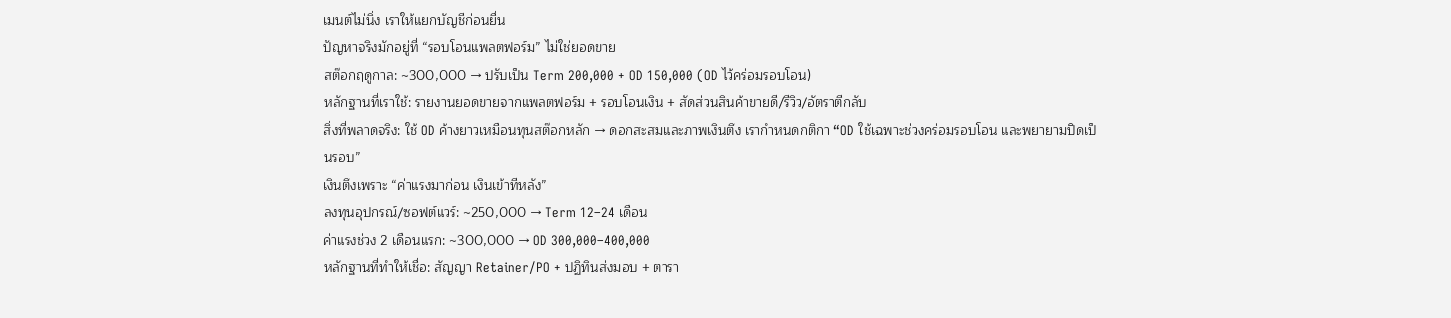เมนต์ไม่นิ่ง เราให้แยกบัญชีก่อนยื่น
ปัญหาจริงมักอยู่ที่ “รอบโอนแพลตฟอร์ม” ไม่ใช่ยอดขาย
สต๊อกฤดูกาล: ~300,000 → ปรับเป็น Term 200,000 + OD 150,000 (OD ไว้คร่อมรอบโอน)
หลักฐานที่เราใช้: รายงานยอดขายจากแพลตฟอร์ม + รอบโอนเงิน + สัดส่วนสินค้าขายดี/รีวิว/อัตราตีกลับ
สิ่งที่พลาดจริง: ใช้ OD ค้างยาวเหมือนทุนสต๊อกหลัก → ดอกสะสมและภาพเงินตึง เรากำหนดกติกา “OD ใช้เฉพาะช่วงคร่อมรอบโอน และพยายามปิดเป็นรอบ”
เงินตึงเพราะ “ค่าแรงมาก่อน เงินเข้าทีหลัง”
ลงทุนอุปกรณ์/ซอฟต์แวร์: ~250,000 → Term 12–24 เดือน
ค่าแรงช่วง 2 เดือนแรก: ~300,000 → OD 300,000–400,000
หลักฐานที่ทำให้เชื่อ: สัญญา Retainer/PO + ปฏิทินส่งมอบ + ตารา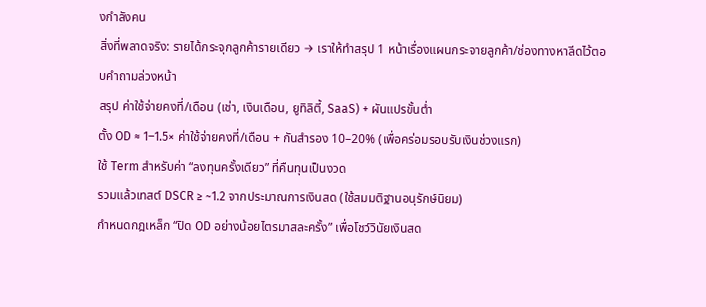งกำลังคน
สิ่งที่พลาดจริง: รายได้กระจุกลูกค้ารายเดียว → เราให้ทำสรุป 1 หน้าเรื่องแผนกระจายลูกค้า/ช่องทางหาลีดไว้ตอบคำถามล่วงหน้า
สรุป ค่าใช้จ่ายคงที่/เดือน (เช่า, เงินเดือน, ยูทิลิตี้, SaaS) + ผันแปรขั้นต่ำ
ตั้ง OD ≈ 1–1.5× ค่าใช้จ่ายคงที่/เดือน + กันสำรอง 10–20% (เพื่อคร่อมรอบรับเงินช่วงแรก)
ใช้ Term สำหรับค่า “ลงทุนครั้งเดียว” ที่คืนทุนเป็นงวด
รวมแล้วเทสต์ DSCR ≥ ~1.2 จากประมาณการเงินสด (ใช้สมมติฐานอนุรักษ์นิยม)
กำหนดกฎเหล็ก “ปิด OD อย่างน้อยไตรมาสละครั้ง” เพื่อโชว์วินัยเงินสด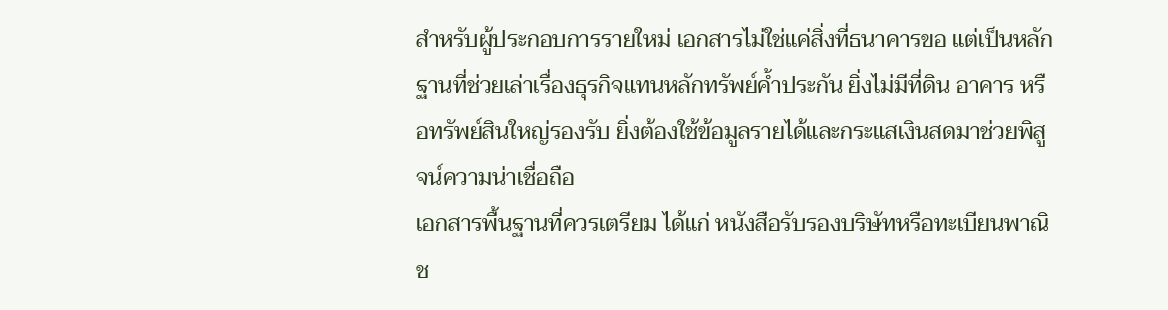สำหรับผู้ประกอบการรายใหม่ เอกสารไม่ใช่แค่สิ่งที่ธนาคารขอ แต่เป็นหลักฐานที่ช่วยเล่าเรื่องธุรกิจแทนหลักทรัพย์ค้ำประกัน ยิ่งไม่มีที่ดิน อาคาร หรือทรัพย์สินใหญ่รองรับ ยิ่งต้องใช้ข้อมูลรายได้และกระแสเงินสดมาช่วยพิสูจน์ความน่าเชื่อถือ
เอกสารพื้นฐานที่ควรเตรียม ได้แก่ หนังสือรับรองบริษัทหรือทะเบียนพาณิช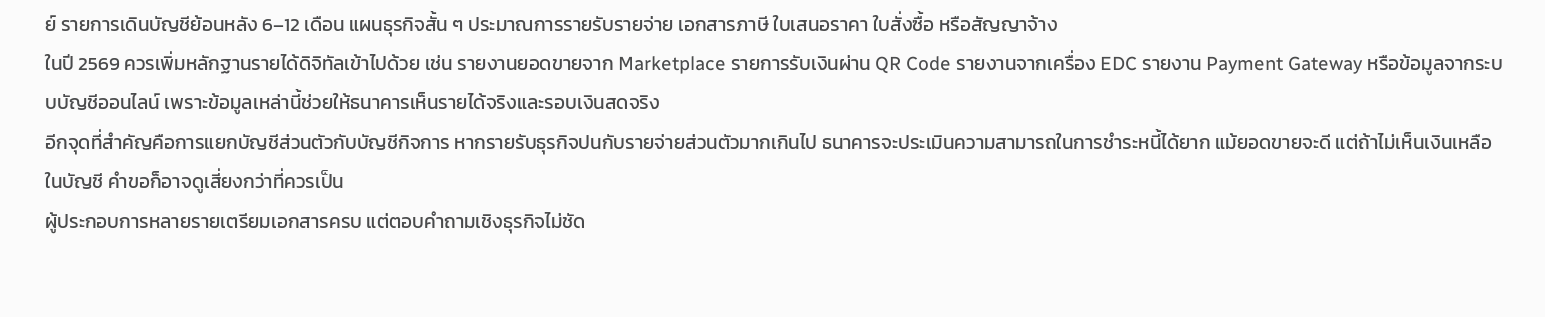ย์ รายการเดินบัญชีย้อนหลัง 6–12 เดือน แผนธุรกิจสั้น ๆ ประมาณการรายรับรายจ่าย เอกสารภาษี ใบเสนอราคา ใบสั่งซื้อ หรือสัญญาจ้าง
ในปี 2569 ควรเพิ่มหลักฐานรายได้ดิจิทัลเข้าไปด้วย เช่น รายงานยอดขายจาก Marketplace รายการรับเงินผ่าน QR Code รายงานจากเครื่อง EDC รายงาน Payment Gateway หรือข้อมูลจากระบบบัญชีออนไลน์ เพราะข้อมูลเหล่านี้ช่วยให้ธนาคารเห็นรายได้จริงและรอบเงินสดจริง
อีกจุดที่สำคัญคือการแยกบัญชีส่วนตัวกับบัญชีกิจการ หากรายรับธุรกิจปนกับรายจ่ายส่วนตัวมากเกินไป ธนาคารจะประเมินความสามารถในการชำระหนี้ได้ยาก แม้ยอดขายจะดี แต่ถ้าไม่เห็นเงินเหลือในบัญชี คำขอก็อาจดูเสี่ยงกว่าที่ควรเป็น
ผู้ประกอบการหลายรายเตรียมเอกสารครบ แต่ตอบคำถามเชิงธุรกิจไม่ชัด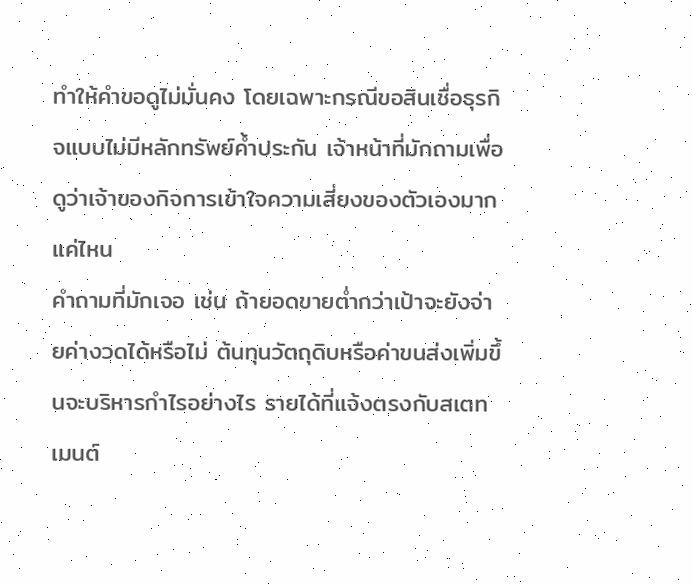ทำให้คำขอดูไม่มั่นคง โดยเฉพาะกรณีขอสินเชื่อธุรกิจแบบไม่มีหลักทรัพย์ค้ำประกัน เจ้าหน้าที่มักถามเพื่อดูว่าเจ้าของกิจการเข้าใจความเสี่ยงของตัวเองมากแค่ไหน
คำถามที่มักเจอ เช่น ถ้ายอดขายต่ำกว่าเป้าจะยังจ่ายค่างวดได้หรือไม่ ต้นทุนวัตถุดิบหรือค่าขนส่งเพิ่มขึ้นจะบริหารกำไรอย่างไร รายได้ที่แจ้งตรงกับสเตทเมนต์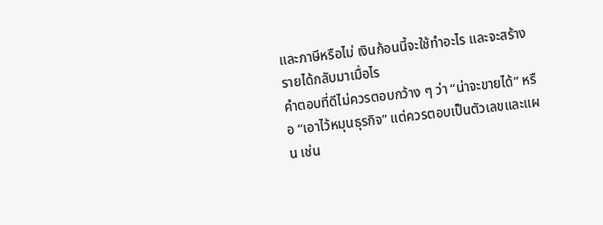และภาษีหรือไม่ เงินก้อนนี้จะใช้ทำอะไร และจะสร้างรายได้กลับมาเมื่อไร
คำตอบที่ดีไม่ควรตอบกว้าง ๆ ว่า “น่าจะขายได้” หรือ “เอาไว้หมุนธุรกิจ” แต่ควรตอบเป็นตัวเลขและแผน เช่น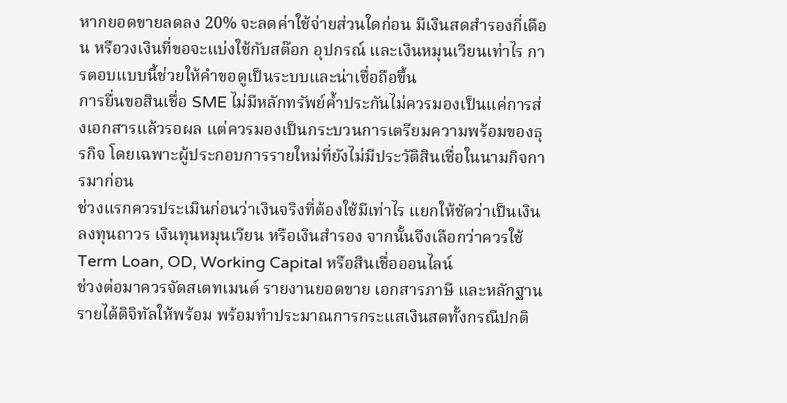หากยอดขายลดลง 20% จะลดค่าใช้จ่ายส่วนใดก่อน มีเงินสดสำรองกี่เดือน หรือวงเงินที่ขอจะแบ่งใช้กับสต๊อก อุปกรณ์ และเงินหมุนเวียนเท่าไร การตอบแบบนี้ช่วยให้คำขอดูเป็นระบบและน่าเชื่อถือขึ้น
การยื่นขอสินเชื่อ SME ไม่มีหลักทรัพย์ค้ำประกันไม่ควรมองเป็นแค่การส่งเอกสารแล้วรอผล แต่ควรมองเป็นกระบวนการเตรียมความพร้อมของธุรกิจ โดยเฉพาะผู้ประกอบการรายใหม่ที่ยังไม่มีประวัติสินเชื่อในนามกิจการมาก่อน
ช่วงแรกควรประเมินก่อนว่าเงินจริงที่ต้องใช้มีเท่าไร แยกให้ชัดว่าเป็นเงินลงทุนถาวร เงินทุนหมุนเวียน หรือเงินสำรอง จากนั้นจึงเลือกว่าควรใช้ Term Loan, OD, Working Capital หรือสินเชื่อออนไลน์
ช่วงต่อมาควรจัดสเตทเมนต์ รายงานยอดขาย เอกสารภาษี และหลักฐานรายได้ดิจิทัลให้พร้อม พร้อมทำประมาณการกระแสเงินสดทั้งกรณีปกติ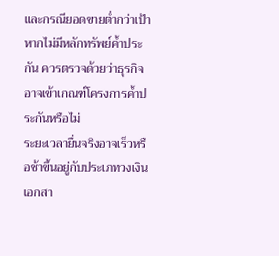และกรณียอดขายต่ำกว่าเป้า หากไม่มีหลักทรัพย์ค้ำประกัน ควรตรวจด้วยว่าธุรกิจอาจเข้าเกณฑ์โครงการค้ำประกันหรือไม่
ระยะเวลายื่นจริงอาจเร็วหรือช้าขึ้นอยู่กับประเภทวงเงิน เอกสา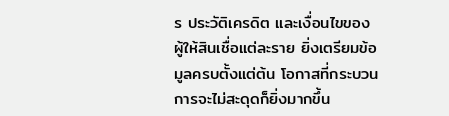ร ประวัติเครดิต และเงื่อนไขของผู้ให้สินเชื่อแต่ละราย ยิ่งเตรียมข้อมูลครบตั้งแต่ต้น โอกาสที่กระบวนการจะไม่สะดุดก็ยิ่งมากขึ้น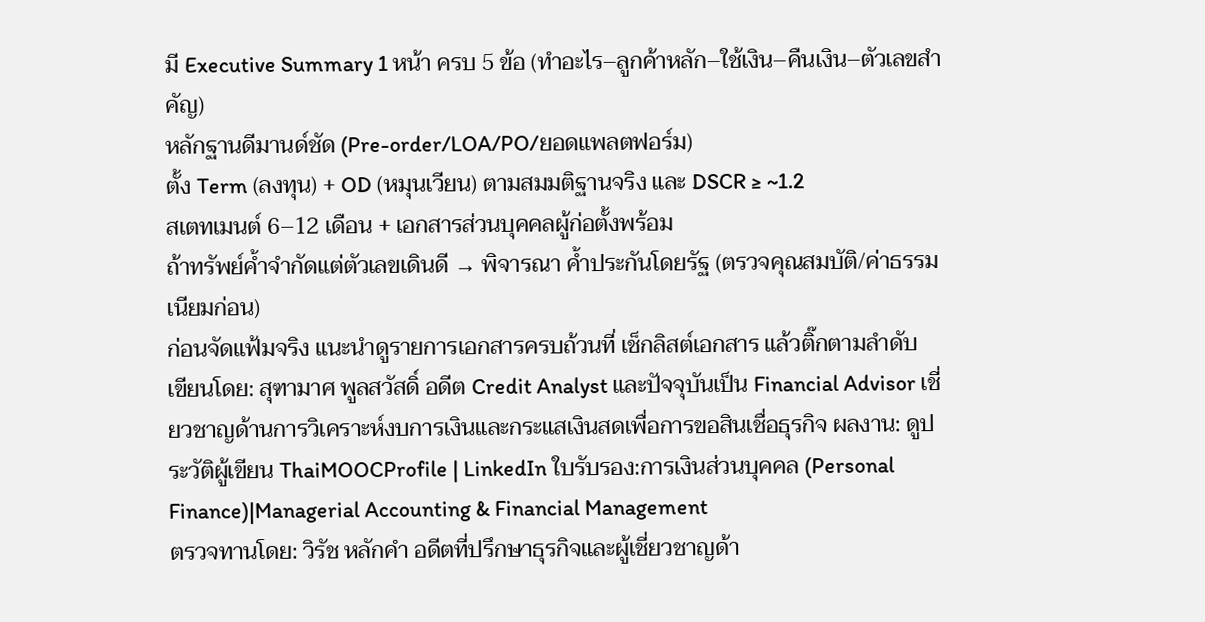มี Executive Summary 1 หน้า ครบ 5 ข้อ (ทำอะไร–ลูกค้าหลัก–ใช้เงิน–คืนเงิน–ตัวเลขสำคัญ)
หลักฐานดีมานด์ชัด (Pre-order/LOA/PO/ยอดแพลตฟอร์ม)
ตั้ง Term (ลงทุน) + OD (หมุนเวียน) ตามสมมติฐานจริง และ DSCR ≥ ~1.2
สเตทเมนต์ 6–12 เดือน + เอกสารส่วนบุคคลผู้ก่อตั้งพร้อม
ถ้าทรัพย์ค้ำจำกัดแต่ตัวเลขเดินดี → พิจารณา ค้ำประกันโดยรัฐ (ตรวจคุณสมบัติ/ค่าธรรมเนียมก่อน)
ก่อนจัดแฟ้มจริง แนะนำดูรายการเอกสารครบถ้วนที่ เช็กลิสต์เอกสาร แล้วติ๊กตามลำดับ
เขียนโดย: สุฑามาศ พูลสวัสดิ์ อดีต Credit Analyst และปัจจุบันเป็น Financial Advisor เชี่ยวชาญด้านการวิเคราะห์งบการเงินและกระแสเงินสดเพื่อการขอสินเชื่อธุรกิจ ผลงาน: ดูประวัติผู้เขียน ThaiMOOCProfile | LinkedIn ใบรับรอง:การเงินส่วนบุคคล (Personal Finance)|Managerial Accounting & Financial Management
ตรวจทานโดย: วิรัช หลักคำ อดีตที่ปรึกษาธุรกิจและผู้เชี่ยวชาญด้า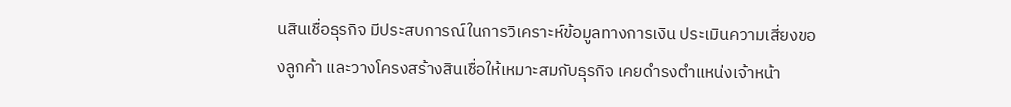นสินเชื่อธุรกิจ มีประสบการณ์ในการวิเคราะห์ข้อมูลทางการเงิน ประเมินความเสี่ยงของลูกค้า และวางโครงสร้างสินเชื่อให้เหมาะสมกับธุรกิจ เคยดำรงตำแหน่งเจ้าหน้า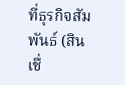ที่ธุรกิจสัมพันธ์ (สินเชื่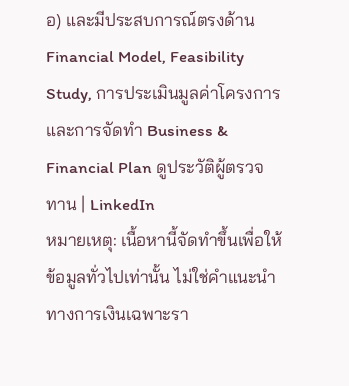อ) และมีประสบการณ์ตรงด้าน Financial Model, Feasibility Study, การประเมินมูลค่าโครงการ และการจัดทำ Business & Financial Plan ดูประวัติผู้ตรวจทาน | LinkedIn
หมายเหตุ: เนื้อหานี้จัดทำขึ้นเพื่อให้ข้อมูลทั่วไปเท่านั้น ไม่ใช่คำแนะนำทางการเงินเฉพาะรา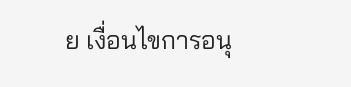ย เงื่อนไขการอนุ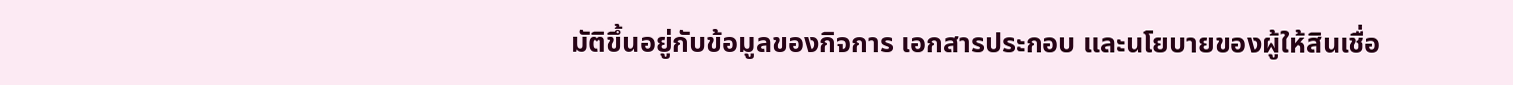มัติขึ้นอยู่กับข้อมูลของกิจการ เอกสารประกอบ และนโยบายของผู้ให้สินเชื่อ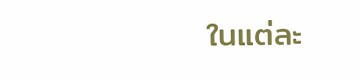ในแต่ละ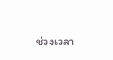ช่วงเวลา